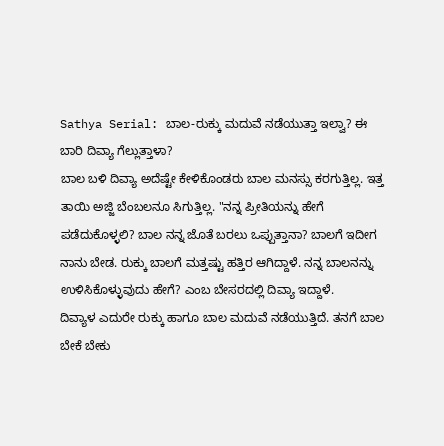Sathya Serial: ಬಾಲ-ರುಕ್ಕು ಮದುವೆ ನಡೆಯುತ್ತಾ ಇಲ್ವಾ? ಈ ಬಾರಿ ದಿವ್ಯಾ ಗೆಲ್ಲುತ್ತಾಳಾ?
ಬಾಲ ಬಳಿ ದಿವ್ಯಾ ಅದೆಷ್ಟೇ ಕೇಳಿಕೊಂಡರು ಬಾಲ ಮನಸ್ಸು ಕರಗುತ್ತಿಲ್ಲ. ಇತ್ತ ತಾಯಿ ಅಜ್ಜಿ ಬೆಂಬಲನೂ ಸಿಗುತ್ತಿಲ್ಲ. "ನನ್ನ ಪ್ರೀತಿಯನ್ನು ಹೇಗೆ ಪಡೆದುಕೊಳ್ಳಲಿ? ಬಾಲ ನನ್ನ ಜೊತೆ ಬರಲು ಒಪ್ಪುತ್ತಾನಾ? ಬಾಲಗೆ ಇದೀಗ ನಾನು ಬೇಡ. ರುಕ್ಕು ಬಾಲಗೆ ಮತ್ತಷ್ಟು ಹತ್ತಿರ ಆಗಿದ್ದಾಳೆ. ನನ್ನ ಬಾಲನನ್ನು ಉಳಿಸಿಕೊಳ್ಳುವುದು ಹೇಗೆ? ಎಂಬ ಬೇಸರದಲ್ಲಿ ದಿವ್ಯಾ ಇದ್ದಾಳೆ.
ದಿವ್ಯಾಳ ಎದುರೇ ರುಕ್ಕು ಹಾಗೂ ಬಾಲ ಮದುವೆ ನಡೆಯುತ್ತಿದೆ. ತನಗೆ ಬಾಲ ಬೇಕೆ ಬೇಕು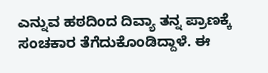ಎನ್ನುವ ಹಠದಿಂದ ದಿವ್ಯಾ ತನ್ನ ಪ್ರಾಣಕ್ಕೆ ಸಂಚಕಾರ ತೆಗೆದುಕೊಂಡಿದ್ದಾಳೆ. ಈ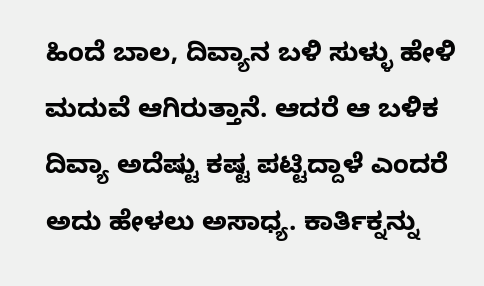ಹಿಂದೆ ಬಾಲ, ದಿವ್ಯಾನ ಬಳಿ ಸುಳ್ಳು ಹೇಳಿ ಮದುವೆ ಆಗಿರುತ್ತಾನೆ. ಆದರೆ ಆ ಬಳಿಕ ದಿವ್ಯಾ ಅದೆಷ್ಟು ಕಷ್ಟ ಪಟ್ಟಿದ್ದಾಳೆ ಎಂದರೆ ಅದು ಹೇಳಲು ಅಸಾಧ್ಯ. ಕಾರ್ತಿಕ್ನನ್ನು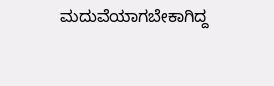ಮದುವೆಯಾಗಬೇಕಾಗಿದ್ದ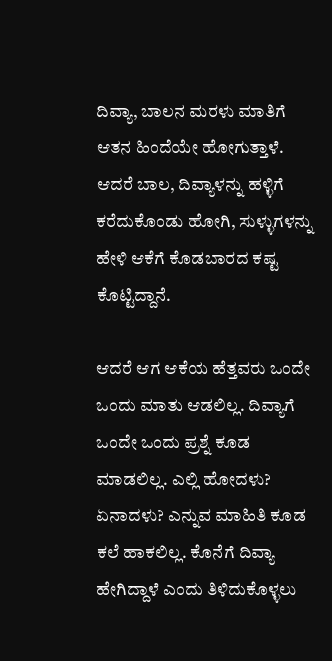ದಿವ್ಯಾ, ಬಾಲನ ಮರಳು ಮಾತಿಗೆ ಆತನ ಹಿಂದೆಯೇ ಹೋಗುತ್ತಾಳೆ. ಆದರೆ ಬಾಲ, ದಿವ್ಯಾಳನ್ನು ಹಳ್ಳಿಗೆ ಕರೆದುಕೊಂಡು ಹೋಗಿ, ಸುಳ್ಳುಗಳನ್ನು ಹೇಳಿ ಆಕೆಗೆ ಕೊಡಬಾರದ ಕಷ್ಟ ಕೊಟ್ಟಿದ್ದಾನೆ.

ಆದರೆ ಆಗ ಆಕೆಯ ಹೆತ್ತವರು ಒಂದೇ ಒಂದು ಮಾತು ಆಡಲಿಲ್ಲ. ದಿವ್ಯಾಗೆ ಒಂದೇ ಒಂದು ಪ್ರಶ್ನೆ ಕೂಡ ಮಾಡಲಿಲ್ಲ. ಎಲ್ಲಿ ಹೋದಳು? ಏನಾದಳು? ಎನ್ನುವ ಮಾಹಿತಿ ಕೂಡ ಕಲೆ ಹಾಕಲಿಲ್ಲ. ಕೊನೆಗೆ ದಿವ್ಯಾ ಹೇಗಿದ್ದಾಳೆ ಎಂದು ತಿಳಿದುಕೊಳ್ಳಲು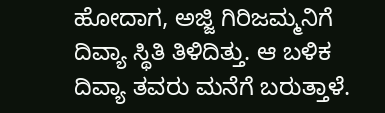ಹೋದಾಗ, ಅಜ್ಜಿ ಗಿರಿಜಮ್ಮನಿಗೆ ದಿವ್ಯಾ ಸ್ಥಿತಿ ತಿಳಿದಿತ್ತು. ಆ ಬಳಿಕ ದಿವ್ಯಾ ತವರು ಮನೆಗೆ ಬರುತ್ತಾಳೆ.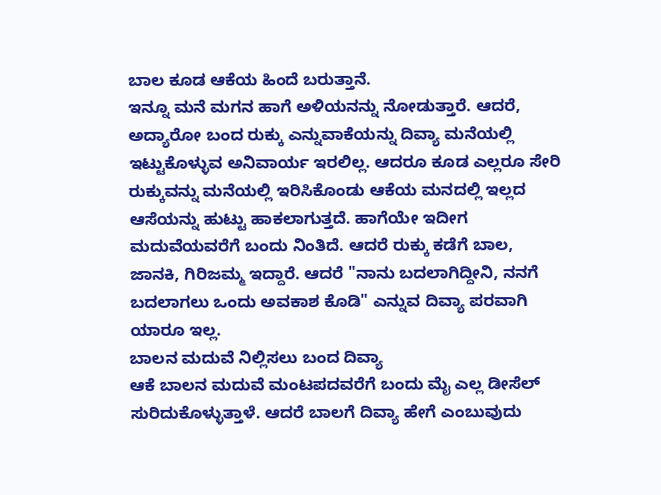ಬಾಲ ಕೂಡ ಆಕೆಯ ಹಿಂದೆ ಬರುತ್ತಾನೆ.
ಇನ್ನೂ ಮನೆ ಮಗನ ಹಾಗೆ ಅಳಿಯನನ್ನು ನೋಡುತ್ತಾರೆ. ಆದರೆ, ಅದ್ಯಾರೋ ಬಂದ ರುಕ್ಕು ಎನ್ನುವಾಕೆಯನ್ನು ದಿವ್ಯಾ ಮನೆಯಲ್ಲಿ ಇಟ್ಟುಕೊಳ್ಳುವ ಅನಿವಾರ್ಯ ಇರಲಿಲ್ಲ. ಆದರೂ ಕೂಡ ಎಲ್ಲರೂ ಸೇರಿ ರುಕ್ಕುವನ್ನು ಮನೆಯಲ್ಲಿ ಇರಿಸಿಕೊಂಡು ಆಕೆಯ ಮನದಲ್ಲಿ ಇಲ್ಲದ ಆಸೆಯನ್ನು ಹುಟ್ಟು ಹಾಕಲಾಗುತ್ತದೆ. ಹಾಗೆಯೇ ಇದೀಗ ಮದುವೆಯವರೆಗೆ ಬಂದು ನಿಂತಿದೆ. ಆದರೆ ರುಕ್ಕು ಕಡೆಗೆ ಬಾಲ, ಜಾನಕಿ, ಗಿರಿಜಮ್ಮ ಇದ್ದಾರೆ. ಆದರೆ "ನಾನು ಬದಲಾಗಿದ್ದೀನಿ, ನನಗೆ ಬದಲಾಗಲು ಒಂದು ಅವಕಾಶ ಕೊಡಿ" ಎನ್ನುವ ದಿವ್ಯಾ ಪರವಾಗಿ ಯಾರೂ ಇಲ್ಲ.
ಬಾಲನ ಮದುವೆ ನಿಲ್ಲಿಸಲು ಬಂದ ದಿವ್ಯಾ
ಆಕೆ ಬಾಲನ ಮದುವೆ ಮಂಟಪದವರೆಗೆ ಬಂದು ಮೈ ಎಲ್ಲ ಡೀಸೆಲ್ ಸುರಿದುಕೊಳ್ಳುತ್ತಾಳೆ. ಆದರೆ ಬಾಲಗೆ ದಿವ್ಯಾ ಹೇಗೆ ಎಂಬುವುದು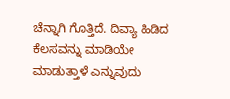ಚೆನ್ನಾಗಿ ಗೊತ್ತಿದೆ. ದಿವ್ಯಾ ಹಿಡಿದ ಕೆಲಸವನ್ನು ಮಾಡಿಯೇ ಮಾಡುತ್ತಾಳೆ ಎನ್ನುವುದು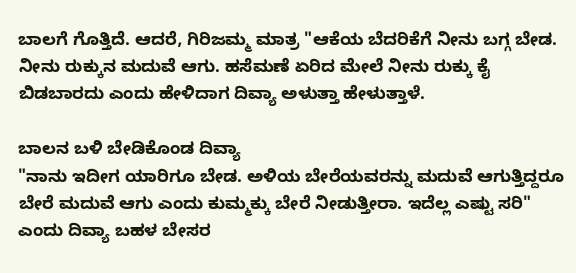ಬಾಲಗೆ ಗೊತ್ತಿದೆ. ಆದರೆ, ಗಿರಿಜಮ್ಮ ಮಾತ್ರ "ಆಕೆಯ ಬೆದರಿಕೆಗೆ ನೀನು ಬಗ್ಗ ಬೇಡ. ನೀನು ರುಕ್ಕುನ ಮದುವೆ ಆಗು. ಹಸೆಮಣೆ ಏರಿದ ಮೇಲೆ ನೀನು ರುಕ್ಕು ಕೈ ಬಿಡಬಾರದು ಎಂದು ಹೇಳಿದಾಗ ದಿವ್ಯಾ ಅಳುತ್ತಾ ಹೇಳುತ್ತಾಳೆ.

ಬಾಲನ ಬಳಿ ಬೇಡಿಕೊಂಡ ದಿವ್ಯಾ
"ನಾನು ಇದೀಗ ಯಾರಿಗೂ ಬೇಡ. ಅಳಿಯ ಬೇರೆಯವರನ್ನು ಮದುವೆ ಆಗುತ್ತಿದ್ದರೂ ಬೇರೆ ಮದುವೆ ಆಗು ಎಂದು ಕುಮ್ಮಕ್ಕು ಬೇರೆ ನೀಡುತ್ತೀರಾ. ಇದೆಲ್ಲ ಎಷ್ಟು ಸರಿ" ಎಂದು ದಿವ್ಯಾ ಬಹಳ ಬೇಸರ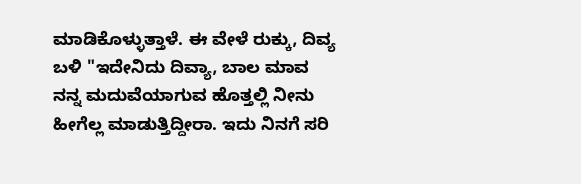ಮಾಡಿಕೊಳ್ಳುತ್ತಾಳೆ. ಈ ವೇಳೆ ರುಕ್ಕು, ದಿವ್ಯ ಬಳಿ "ಇದೇನಿದು ದಿವ್ಯಾ, ಬಾಲ ಮಾವ ನನ್ನ ಮದುವೆಯಾಗುವ ಹೊತ್ತಲ್ಲಿ ನೀನು ಹೀಗೆಲ್ಲ ಮಾಡುತ್ತಿದ್ದೀರಾ. ಇದು ನಿನಗೆ ಸರಿ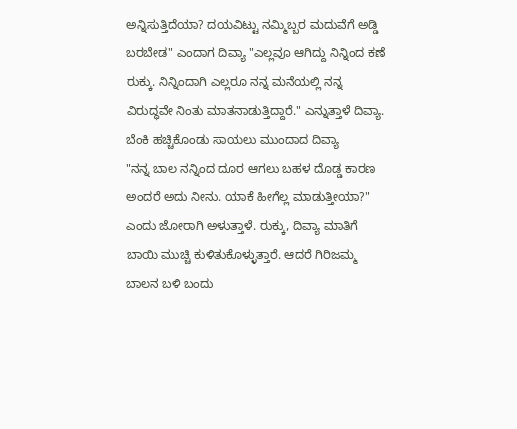ಅನ್ನಿಸುತ್ತಿದೆಯಾ? ದಯವಿಟ್ಟು ನಮ್ಮಿಬ್ಬರ ಮದುವೆಗೆ ಅಡ್ಡಿ ಬರಬೇಡ" ಎಂದಾಗ ದಿವ್ಯಾ "ಎಲ್ಲವೂ ಆಗಿದ್ದು ನಿನ್ನಿಂದ ಕಣೆ ರುಕ್ಕು. ನಿನ್ನಿಂದಾಗಿ ಎಲ್ಲರೂ ನನ್ನ ಮನೆಯಲ್ಲಿ ನನ್ನ ವಿರುದ್ಧವೇ ನಿಂತು ಮಾತನಾಡುತ್ತಿದ್ದಾರೆ." ಎನ್ನುತ್ತಾಳೆ ದಿವ್ಯಾ.
ಬೆಂಕಿ ಹಚ್ಚಿಕೊಂಡು ಸಾಯಲು ಮುಂದಾದ ದಿವ್ಯಾ
"ನನ್ನ ಬಾಲ ನನ್ನಿಂದ ದೂರ ಆಗಲು ಬಹಳ ದೊಡ್ಡ ಕಾರಣ ಅಂದರೆ ಅದು ನೀನು. ಯಾಕೆ ಹೀಗೆಲ್ಲ ಮಾಡುತ್ತೀಯಾ?" ಎಂದು ಜೋರಾಗಿ ಅಳುತ್ತಾಳೆ. ರುಕ್ಕು, ದಿವ್ಯಾ ಮಾತಿಗೆ ಬಾಯಿ ಮುಚ್ಚಿ ಕುಳಿತುಕೊಳ್ಳುತ್ತಾರೆ. ಆದರೆ ಗಿರಿಜಮ್ಮ ಬಾಲನ ಬಳಿ ಬಂದು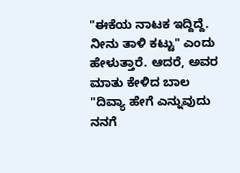"ಈಕೆಯ ನಾಟಕ ಇದ್ದಿದ್ದೆ. ನೀನು ತಾಳಿ ಕಟ್ಟು" ಎಂದು ಹೇಳುತ್ತಾರೆ. ಆದರೆ, ಅವರ ಮಾತು ಕೇಳಿದ ಬಾಲ "ದಿವ್ಯಾ ಹೇಗೆ ಎನ್ನುವುದು ನನಗೆ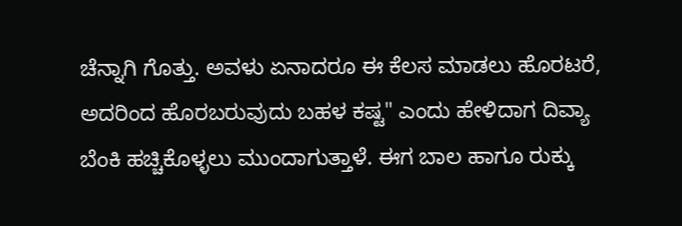ಚೆನ್ನಾಗಿ ಗೊತ್ತು. ಅವಳು ಏನಾದರೂ ಈ ಕೆಲಸ ಮಾಡಲು ಹೊರಟರೆ, ಅದರಿಂದ ಹೊರಬರುವುದು ಬಹಳ ಕಷ್ಟ" ಎಂದು ಹೇಳಿದಾಗ ದಿವ್ಯಾ ಬೆಂಕಿ ಹಚ್ಚಿಕೊಳ್ಳಲು ಮುಂದಾಗುತ್ತಾಳೆ. ಈಗ ಬಾಲ ಹಾಗೂ ರುಕ್ಕು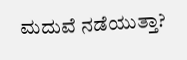ಮದುವೆ ನಡೆಯುತ್ತಾ?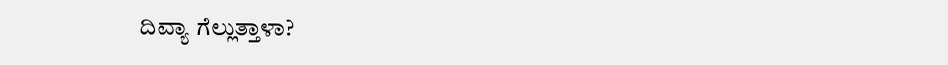ದಿವ್ಯಾ ಗೆಲ್ಲುತ್ತಾಳಾ?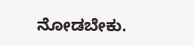ನೋಡಬೇಕು.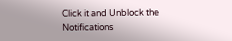Click it and Unblock the Notifications